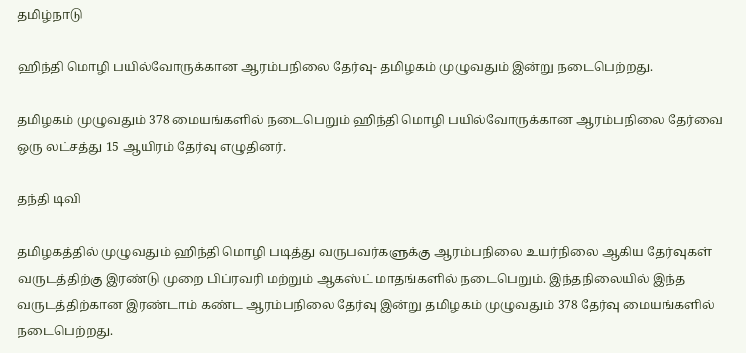தமிழ்நாடு

ஹிந்தி மொழி பயில்வோருக்கான ஆரம்பநிலை தேர்வு- தமிழகம் முழுவதும் இன்று நடைபெற்றது.

தமிழகம் முழுவதும் 378 மையங்களில் நடைபெறும் ஹிந்தி மொழி பயில்வோருக்கான ஆரம்பநிலை தேர்வை ஒரு லட்சத்து 15 ஆயிரம் தேர்வு எழுதினர்.

தந்தி டிவி

தமிழகத்தில் முழுவதும் ஹிந்தி மொழி படித்து வருபவர்களுக்கு ஆரம்பநிலை உயர்நிலை ஆகிய தேர்வுகள் வருடத்திற்கு இரண்டு முறை பிப்ரவரி மற்றும் ஆகஸ்ட் மாதங்களில் நடைபெறும். இந்தநிலையில் இந்த வருடத்திற்கான இரண்டாம் கண்ட ஆரம்பநிலை தேர்வு இன்று தமிழகம் முழுவதும் 378 தேர்வு மையங்களில் நடைபெற்றது.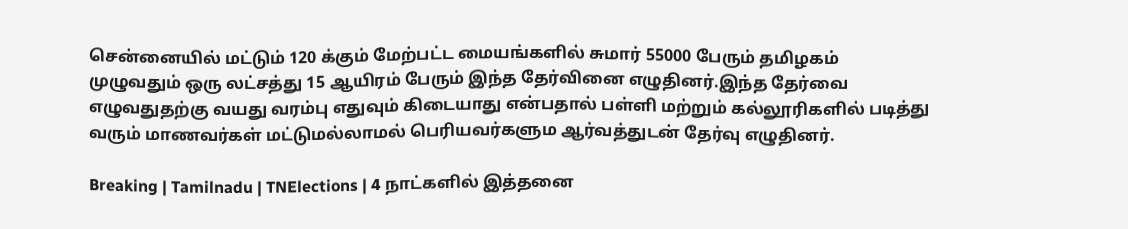சென்னையில் மட்டும் 120 க்கும் மேற்பட்ட மையங்களில் சுமார் 55000 பேரும் தமிழகம் முழுவதும் ஒரு லட்சத்து 15 ஆயிரம் பேரும் இந்த தேர்வினை எழுதினர்.இந்த தேர்வை எழுவதுதற்கு வயது வரம்பு எதுவும் கிடையாது என்பதால் பள்ளி மற்றும் கல்லூரிகளில் படித்து வரும் மாணவர்கள் மட்டுமல்லாமல் பெரியவர்களும ஆர்வத்துடன் தேர்வு எழுதினர்.

Breaking | Tamilnadu | TNElections | 4 நாட்களில் இத்தனை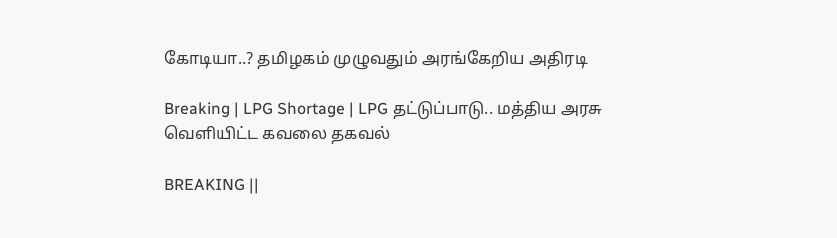கோடியா..? தமிழகம் முழுவதும் அரங்கேறிய அதிரடி

Breaking | LPG Shortage | LPG தட்டுப்பாடு.. மத்திய அரசு வெளியிட்ட கவலை தகவல்

BREAKING ||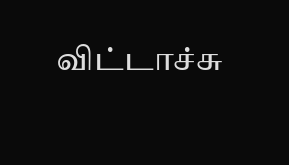விட்டாச்சு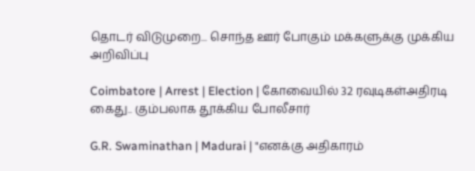தொடர் விடுமுறை... சொந்த ஊர் போகும் மக்களுக்கு முக்கிய அறிவிப்பு

Coimbatore | Arrest | Election | கோவையில் 32 ரவுடிகள்அதிரடி கைது.. கும்பலாக தூக்கிய போலீசார்

G.R. Swaminathan | Madurai | "எனக்கு அதிகாரம்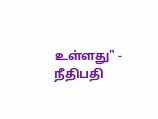உள்ளது" - நீதிபதி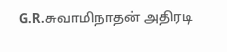G.R.சுவாமிநாதன் அதிரடி